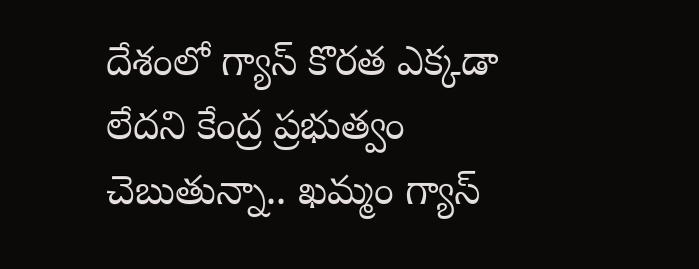దేశంలో గ్యాస్ కొరత ఎక్కడా లేదని కేంద్ర ప్రభుత్వం చెబుతున్నా.. ఖమ్మం గ్యాస్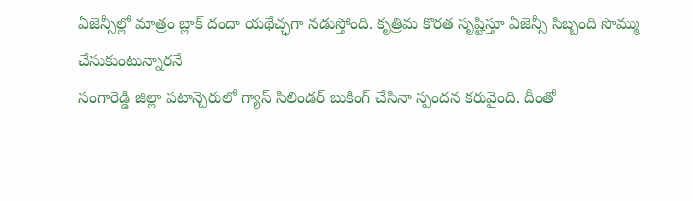ఏజెన్సీల్లో మాత్రం బ్లాక్ దందా యథేచ్ఛగా నడుస్తోంది. కృత్రిమ కొరత సృష్టిస్తూ ఏజెన్సీ సిబ్బంది సొమ్ము చేసుకుంటున్నారనే
సంగారెడ్డి జిల్లా పటాన్చెరులో గ్యాస్ సిలిండర్ బుకింగ్ చేసినా స్పందన కరువైంది. దీంతో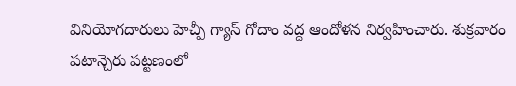వినియోగదారులు హెచ్పీ గ్యాస్ గోదాం వద్ద ఆందోళన నిర్వహించారు. శుక్రవారం పటాన్చెరు పట్టణంలో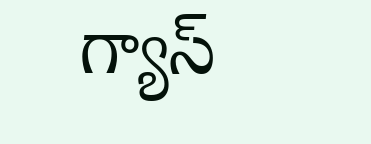గ్యాస్